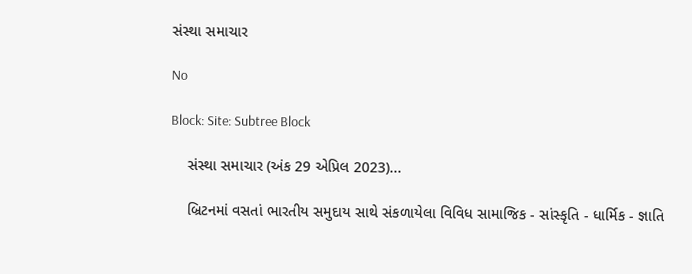સંસ્થા સમાચાર

No

Block: Site: Subtree Block

    સંસ્થા સમાચાર (અંક 29 એપ્રિલ 2023)...

    બ્રિટનમાં વસતાં ભારતીય સમુદાય સાથે સંકળાયેલા વિવિધ સામાજિક - સાંસ્કૃતિ - ધાર્મિક - જ્ઞાતિ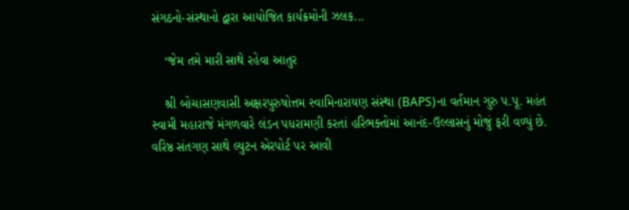સંગઠનો-સંસ્થાનો દ્વારા આયોજિત કાર્યક્રમોની ઝલક...

    ‘જેમ તમે મારી સાથે રહેવા આતુર

    શ્રી બોચાસણવાસી અક્ષરપુરુષોત્તમ સ્વામિનારાયણ સંસ્થા (BAPS)ના વર્તમાન ગુરુ પ.પૂ. મહંત સ્વામી મહારાજે મંગળવારે લંડન પધરામણી કરતાં હરિભક્તોમાં આનંદ-ઉલ્લાસનું મોજું ફરી વળ્યું છે. વરિષ્ઠ સંતગણ સાથે લ્યુટન એરપોર્ટ પર આવી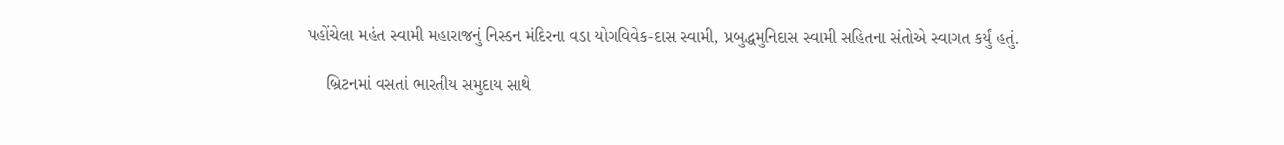પહોંચેલા મહંત સ્વામી મહારાજનું નિસ્ડન મંદિરના વડા યોગવિવેક-દાસ સ્વામી, પ્રબુદ્ધમુનિદાસ સ્વામી સહિતના સંતોએ સ્વાગત કર્યું હતું.

    બ્રિટનમાં વસતાં ભારતીય સમુદાય સાથે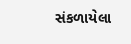સંકળાયેલા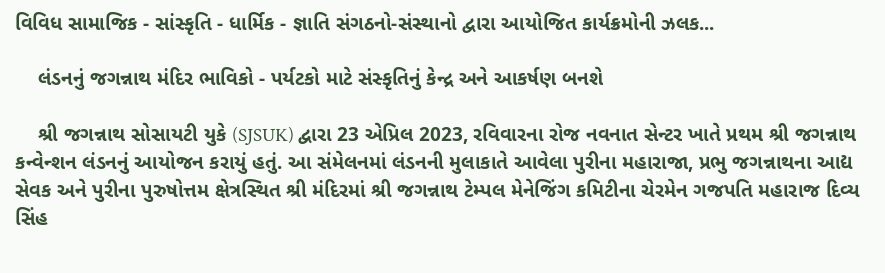વિવિધ સામાજિક - સાંસ્કૃતિ - ધાર્મિક - જ્ઞાતિ સંગઠનો-સંસ્થાનો દ્વારા આયોજિત કાર્યક્રમોની ઝલક...

    લંડનનું જગન્નાથ મંદિર ભાવિકો - પર્યટકો માટે સંસ્કૃતિનું કેન્દ્ર અને આકર્ષણ બનશે

    શ્રી જગન્નાથ સોસાયટી યુકે (SJSUK) દ્વારા 23 એપ્રિલ 2023, રવિવારના રોજ નવનાત સેન્ટર ખાતે પ્રથમ શ્રી જગન્નાથ કન્વેન્શન લંડનનું આયોજન કરાયું હતું. આ સંમેલનમાં લંડનની મુલાકાતે આવેલા પુરીના મહારાજા, પ્રભુ જગન્નાથના આદ્ય સેવક અને પુરીના પુરુષોત્તમ ક્ષેત્રસ્થિત શ્રી મંદિરમાં શ્રી જગન્નાથ ટેમ્પલ મેનેજિંગ કમિટીના ચેરમેન ગજપતિ મહારાજ દિવ્ય સિંહ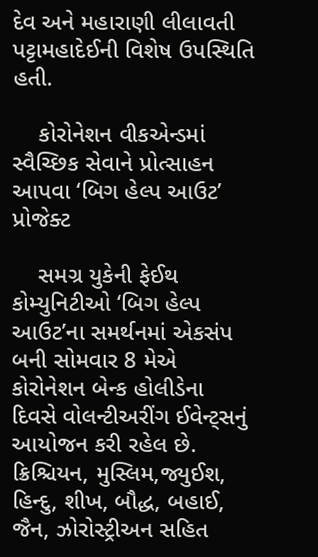દેવ અને મહારાણી લીલાવતી પટ્ટામહાદેઈની વિશેષ ઉપસ્થિતિ હતી.

    કોરોનેશન વીકએન્ડમાં સ્વૈચ્છિક સેવાને પ્રોત્સાહન આપવા ‘બિગ હેલ્પ આઉટ’ પ્રોજેક્ટ

    સમગ્ર યુકેની ફેઈથ કોમ્યુનિટીઓ ‘બિગ હેલ્પ આઉટ’ના સમર્થનમાં એકસંપ બની સોમવાર 8 મેએ કોરોનેશન બેન્ક હોલીડેના દિવસે વોલન્ટીઅરીંગ ઈવેન્ટ્સનું આયોજન કરી રહેલ છે. ક્રિશ્ચિયન, મુસ્લિમ,જ્યુઈશ, હિન્દુ, શીખ, બૌદ્ધ, બહાઈ, જૈન, ઝોરોસ્ટ્રીઅન સહિત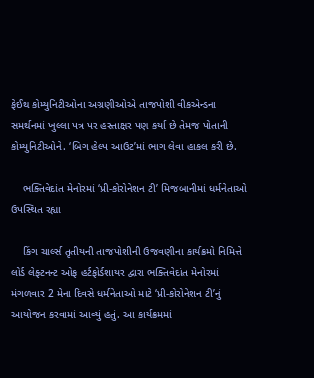ફેઈથ કોમ્યુનિટીઓના અગ્રણીઓએ તાજપોશી વીકએન્ડના સમર્થનમાં ખુલ્લા પત્ર પર હસ્તાક્ષર પણ કર્યા છે તેમજ પોતાની કોમ્યુનિટીઓને. ‘બિગ હેલ્પ આઉટ’માં ભાગ લેવા હાકલ કરી છે.

    ભક્તિવેદાંત મેનોરમાં ‘પ્રી-કોરોનેશન ટી’ મિજબાનીમાં ધર્મનેતાઓ ઉપસ્થિત રહ્યા

    કિંગ ચાર્લ્સ તૃતીયની તાજપોશીની ઉજવણીના કાર્યક્રમો નિમિત્તે લોર્ડ લેફ્ટનન્ટ ઓફ હર્ટફોર્ડશાયર દ્વારા ભક્તિવેદાંત મેનોરમાં મંગળવાર 2 મેના દિવસે ધર્મનેતાઓ માટે ‘પ્રી-કોરોનેશન ટી’નું આયોજન કરવામાં આવ્યું હતું. આ કાર્યક્રમમાં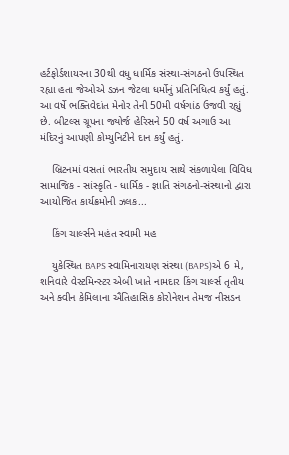હર્ટફોર્ડશાયરના 30થી વધુ ધાર્મિક સંસ્થા-સંગઠનો ઉપસ્થિત રહ્યા હતા જેઓએ ડઝન જેટલા ધર્મોનું પ્રતિનિધિત્વ કર્યું હતું. આ વર્ષે ભક્તિવેદાંત મેનોર તેની 50મી વર્ષગાંઠ ઉજવી રહ્યું છે. બીટલ્સ ગ્રૂપના જ્યોર્જ હેરિસને 50 વર્ષ અગાઉ આ મંદિરનું આપણી કોમ્યુનિટીને દાન કર્યું હતું.

    બ્રિટનમાં વસતાં ભારતીય સમુદાય સાથે સંકળાયેલા વિવિધ સામાજિક - સાંસ્કૃતિ - ધાર્મિક - જ્ઞાતિ સંગઠનો-સંસ્થાનો દ્વારા આયોજિત કાર્યક્રમોની ઝલક...

    કિંગ ચાર્લ્સને મહંત સ્વામી મહ

    યુકેસ્થિત BAPS સ્વામિનારાયણ સંસ્થા (BAPS)એ 6 મે, શનિવારે વેસ્ટમિન્સ્ટર એબી ખાતે નામદાર કિંગ ચાર્લ્સ તૃતીય અને ક્વીન કેમિલાના ઐતિહાસિક કોરોનેશન તેમજ નીસડન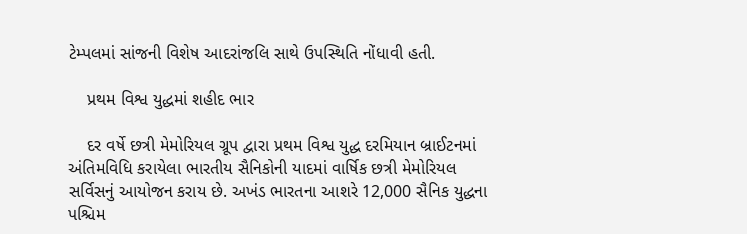ટેમ્પલમાં સાંજની વિશેષ આદરાંજલિ સાથે ઉપસ્થિતિ નોંધાવી હતી.

    પ્રથમ વિશ્વ યુદ્ધમાં શહીદ ભાર

    દર વર્ષે છત્રી મેમોરિયલ ગ્રૂપ દ્વારા પ્રથમ વિશ્વ યુદ્ધ દરમિયાન બ્રાઈટનમાં અંતિમવિધિ કરાયેલા ભારતીય સૈનિકોની યાદમાં વાર્ષિક છત્રી મેમોરિયલ સર્વિસનું આયોજન કરાય છે. અખંડ ભારતના આશરે 12,000 સૈનિક યુદ્ધના પશ્ચિમ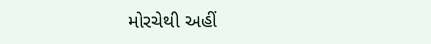મોરચેથી અહીં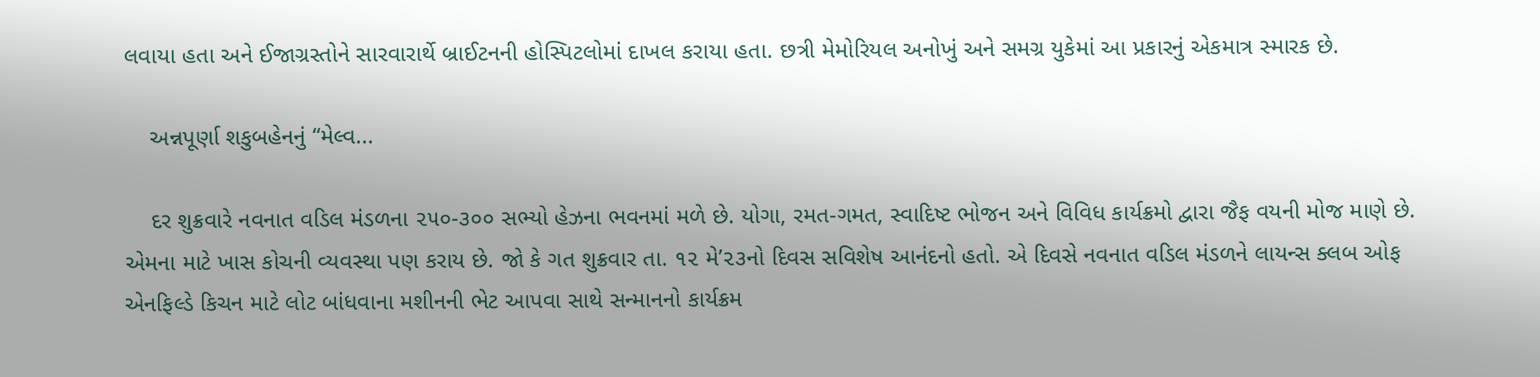લવાયા હતા અને ઈજાગ્રસ્તોને સારવારાર્થે બ્રાઈટનની હોસ્પિટલોમાં દાખલ કરાયા હતા. છત્રી મેમોરિયલ અનોખું અને સમગ્ર યુકેમાં આ પ્રકારનું એકમાત્ર સ્મારક છે.

    અન્નપૂર્ણા શકુબહેનનું “મેલ્વ...

    દર શુક્રવારે નવનાત વડિલ મંડળના ૨૫૦-૩૦૦ સભ્યો હેઝના ભવનમાં મળે છે. યોગા, રમત-ગમત, સ્વાદિષ્ટ ભોજન અને વિવિધ કાર્યક્રમો દ્વારા જૈફ વયની મોજ માણે છે. એમના માટે ખાસ કોચની વ્યવસ્થા પણ કરાય છે. જો કે ગત શુક્રવાર તા. ૧૨ મે’૨૩નો દિવસ સવિશેષ આનંદનો હતો. એ દિવસે નવનાત વડિલ મંડળને લાયન્સ ક્લબ ઓફ એનફિલ્ડે કિચન માટે લોટ બાંધવાના મશીનની ભેટ આપવા સાથે સન્માનનો કાર્યક્રમ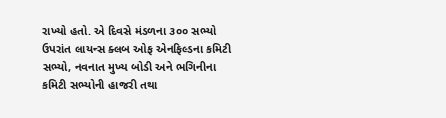રાખ્યો હતો. એ દિવસે મંડળના ૩૦૦ સભ્યો ઉપરાંત લાયન્સ ક્લબ ઓફ એનફિલ્ડના કમિટી સભ્યો, નવનાત મુખ્ય બોડી અને ભગિનીના કમિટી સભ્યોની હાજરી તથા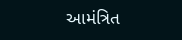આમંત્રિત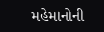મહેમાનોની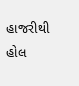હાજરીથી હોલ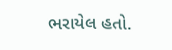ભરાયેલ હતો.